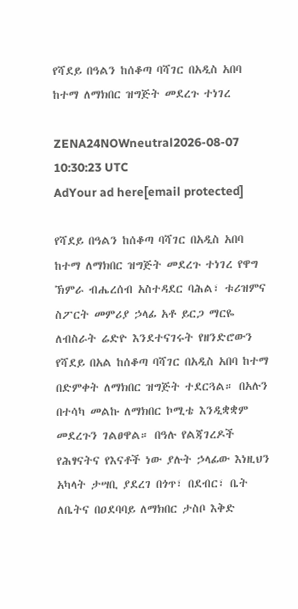የሻደይ በዓልን ከሰቆጣ ባሻገር በአዲስ አበባ ከተማ ለማክበር ዝግጅት መደረጉ ተነገረ

ZENA24NOWneutral2026-08-07 10:30:23 UTC
AdYour ad here[email protected]

የሻደይ በዓልን ከሰቆጣ ባሻገር በአዲስ አበባ ከተማ ለማክበር ዝግጅት መደረጉ ተነገረ የዋግ ኽምራ ብሔረሰብ አስተዳደር ባሕል፣ ቱሪዝምና ስፖርት መምሪያ ኃላፊ አቶ ይርጋ ማርዬ ለብስራት ሬድዮ እንደተናገሩት የዘንድሮውን የሻደይ በአል ከሰቆጣ ባሻገር በአዲስ አበባ ከተማ በድምቀት ለማክበር ዝግጅት ተደርጓል። በአሉን በተሳካ መልኩ ለማክበር ኮሚቴ እንዲቋቋም መደረጉን ገልፀዋል። በዓሉ የልጃገረዶች የሕፃናትና የእናቶች ነው ያሉት ኃላፊው እነዚህን አካላት ታሣቢ ያደረገ በጎጥ፣ በደብር፣ ቤት ለቤትና በዐደባባይ ለማክበር ታስቦ እቅድ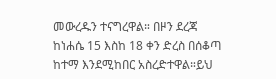መውረዱን ተናግረዋል። በዞን ደረጃ ከነሐሴ 15 እስከ 18 ቀን ድረስ በሰቆጣ ከተማ እንደሚከበር አስረድተዋል።ይህ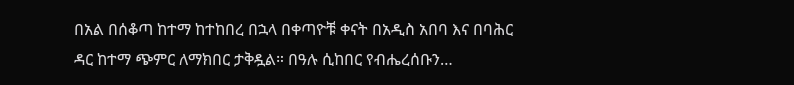በአል በሰቆጣ ከተማ ከተከበረ በኋላ በቀጣዮቹ ቀናት በአዲስ አበባ እና በባሕር ዳር ከተማ ጭምር ለማክበር ታቅዷል። በዓሉ ሲከበር የብሔረሰቡን…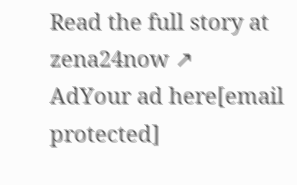Read the full story at zena24now ↗
AdYour ad here[email protected]